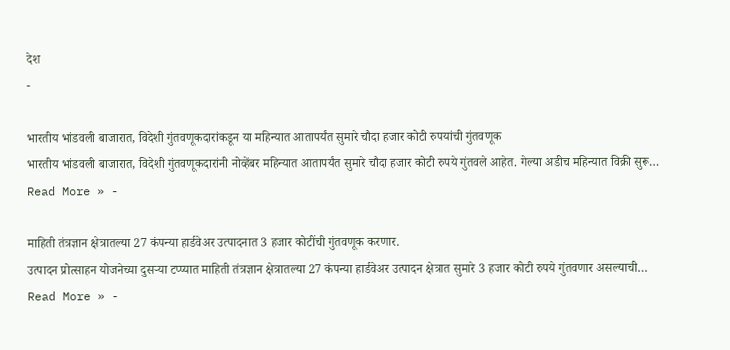देश
-

भारतीय भांडवली बाजारात, विदेशी गुंतवणूकदारांकडून या महिन्यात आतापर्यंत सुमारे चौदा हजार कोटी रुपयांची गुंतवणूक
भारतीय भांडवली बाजारात, विदेशी गुंतवणूकदारांनी नोव्हेंबर महिन्यात आतापर्यंत सुमारे चौदा हजार कोटी रुपये गुंतवले आहेत. गेल्या अडीच महिन्यात विक्री सुरू…
Read More » -

माहिती तंत्रज्ञान क्षेत्रातल्या 27 कंपन्या हार्डवेअर उत्पादनात 3 हजार कोटींची गुंतवणूक करणार.
उत्पादन प्रोत्साहन योजनेच्या दुसऱ्या टप्प्यात माहिती तंत्रज्ञान क्षेत्रातल्या 27 कंपन्या हार्डवेअर उत्पादन क्षेत्रात सुमारे 3 हजार कोटी रुपये गुंतवणार असल्याची…
Read More » -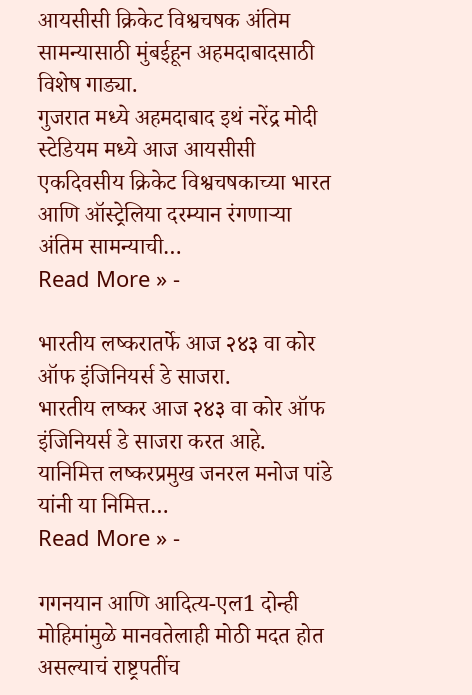आयसीसी क्रिकेट विश्वचषक अंतिम सामन्यासाठी मुंबईहून अहमदाबादसाठी विशेष गाड्या.
गुजरात मध्ये अहमदाबाद इथं नरेंद्र मोदी स्टेडियम मध्ये आज आयसीसी एकदिवसीय क्रिकेट विश्वचषकाच्या भारत आणि ऑस्ट्रेलिया दरम्यान रंगणाऱ्या अंतिम सामन्याची…
Read More » -

भारतीय लष्करातर्फे आज २४३ वा कोर ऑफ इंजिनियर्स डे साजरा.
भारतीय लष्कर आज २४३ वा कोर ऑफ इंजिनियर्स डे साजरा करत आहे. यानिमित्त लष्करप्रमुख जनरल मनोज पांडे यांनी या निमित्त…
Read More » -

गगनयान आणि आदित्य-एल1 दोन्ही मोहिमांमुळे मानवतेलाही मोठी मदत होत असल्याचं राष्ट्रपतींच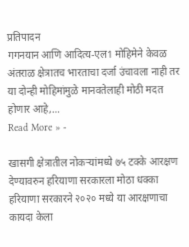प्रतिपादन
गगनयान आणि आदित्य-एल1 मोहिमेने केवळ अंतराळ क्षेत्रातच भारताचा दर्जा उंचावला नाही तर या दोन्ही मोहिमांमुळे मानवतेलाही मोठी मदत होणार आहे,…
Read More » -

खासगी क्षेत्रातील नोकऱ्यांमध्ये ७५ टक्के आरक्षण देण्यावरुन हरियाणा सरकारला मोठा धक्का
हरियाणा सरकारने २०२० मध्ये या आरक्षणाचा कायदा केला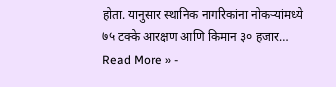होता. यानुसार स्थानिक नागरिकांना नोकऱ्यांमध्ये ७५ टक्के आरक्षण आणि किमान ३० हजार…
Read More » -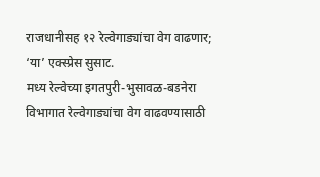राजधानीसह १२ रेल्वेगाड्यांचा वेग वाढणार; ‘या’ एक्स्प्रेस सुसाट.
मध्य रेल्वेच्या इगतपुरी-भुसावळ-बडनेरा विभागात रेल्वेगाड्यांचा वेग वाढवण्यासाठी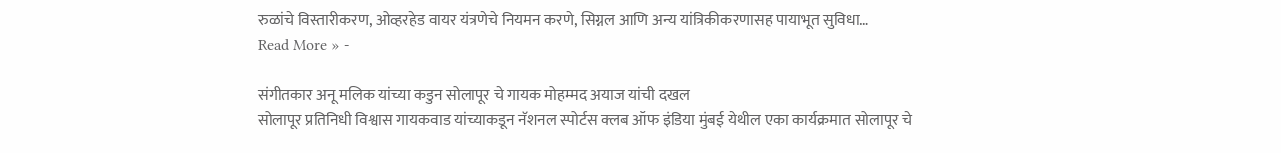रुळांचे विस्तारीकरण, ओव्हरहेड वायर यंत्रणेचे नियमन करणे, सिग्नल आणि अन्य यांत्रिकीकरणासह पायाभूत सुविधा…
Read More » -

संगीतकार अनू मलिक यांच्या कडुन सोलापूर चे गायक मोहम्मद अयाज यांची दखल
सोलापूर प्रतिनिधी विश्वास गायकवाड यांच्याकडून नॅशनल स्पोर्टस क्लब ऑफ इंडिया मुंबई येथील एका कार्यक्रमात सोलापूर चे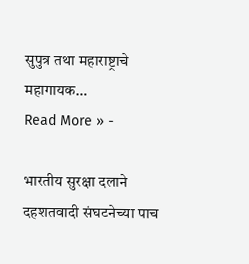सुपुत्र तथा महाराष्ट्राचे महागायक…
Read More » -

भारतीय सुरक्षा दलाने दहशतवादी संघटनेच्या पाच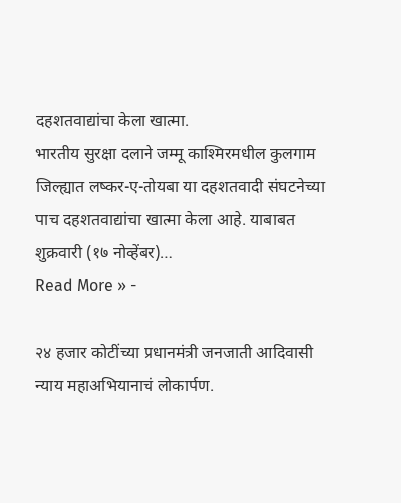दहशतवाद्यांचा केला खात्मा.
भारतीय सुरक्षा दलाने जम्मू काश्मिरमधील कुलगाम जिल्ह्यात लष्कर-ए-तोयबा या दहशतवादी संघटनेच्या पाच दहशतवाद्यांचा खात्मा केला आहे. याबाबत शुक्रवारी (१७ नोव्हेंबर)…
Read More » -

२४ हजार कोटींच्या प्रधानमंत्री जनजाती आदिवासी न्याय महाअभियानाचं लोकार्पण.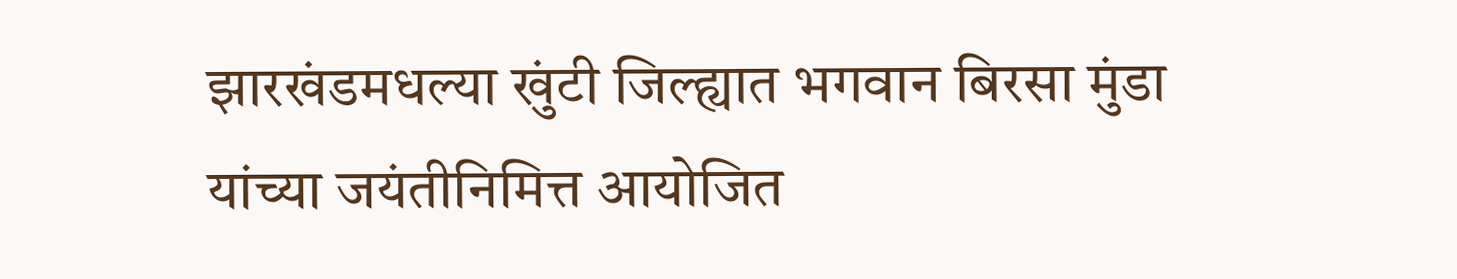झारखंडमधल्या खुंटी जिल्ह्यात भगवान बिरसा मुंडा यांच्या जयंतीनिमित्त आयोजित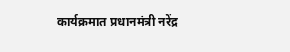कार्यक्रमात प्रधानमंत्री नरेंद्र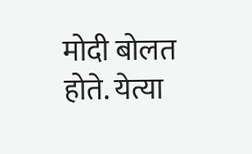मोदी बोलत होते. येत्या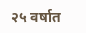२५ वर्षात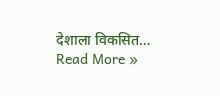देशाला विकसित…
Read More »